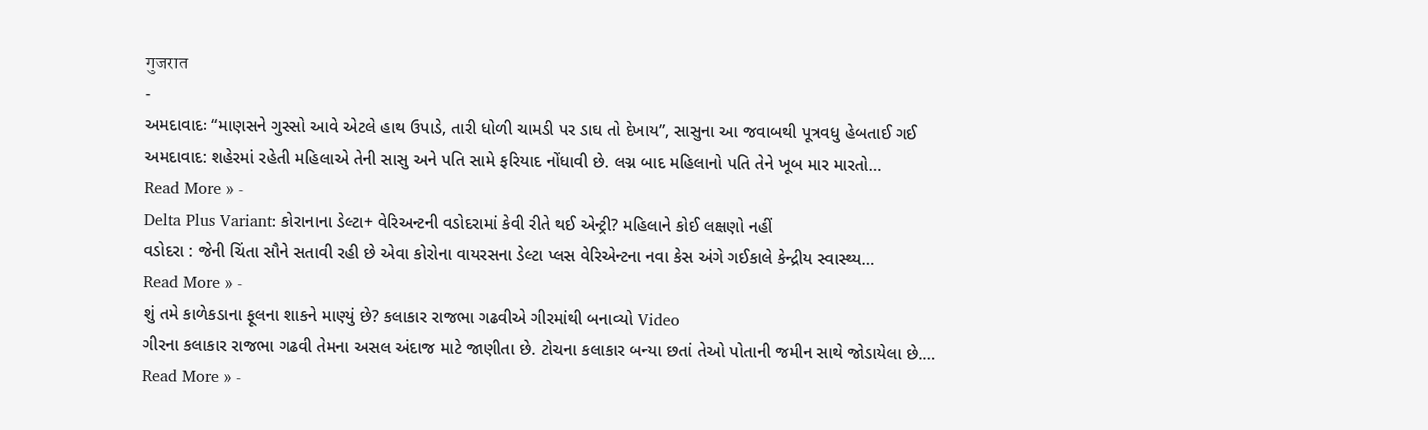गुजरात
-
અમદાવાદઃ “માણસને ગુસ્સો આવે એટલે હાથ ઉપાડે, તારી ધોળી ચામડી પર ડાઘ તો દેખાય”, સાસુના આ જવાબથી પૂત્રવધુ હેબતાઈ ગઈ
અમદાવાદ: શહેરમાં રહેતી મહિલાએ તેની સાસુ અને પતિ સામે ફરિયાદ નોંધાવી છે. લગ્ન બાદ મહિલાનો પતિ તેને ખૂબ માર મારતો…
Read More » -
Delta Plus Variant: કોરાનાના ડેલ્ટા+ વેરિઅન્ટની વડોદરામાં કેવી રીતે થઈ એન્ટ્રી? મહિલાને કોઈ લક્ષણો નહીં
વડોદરા : જેની ચિંતા સૌને સતાવી રહી છે એવા કોરોના વાયરસના ડેલ્ટા પ્લસ વેરિએન્ટના નવા કેસ અંગે ગઈકાલે કેન્દ્રીય સ્વાસ્થ્ય…
Read More » -
શું તમે કાળેકડાના ફૂલના શાકને માણ્યું છે? કલાકાર રાજભા ગઢવીએ ગીરમાંથી બનાવ્યો Video
ગીરના કલાકાર રાજભા ગઢવી તેમના અસલ અંદાજ માટે જાણીતા છે. ટોચના કલાકાર બન્યા છતાં તેઓ પોતાની જમીન સાથે જોડાયેલા છે.…
Read More » -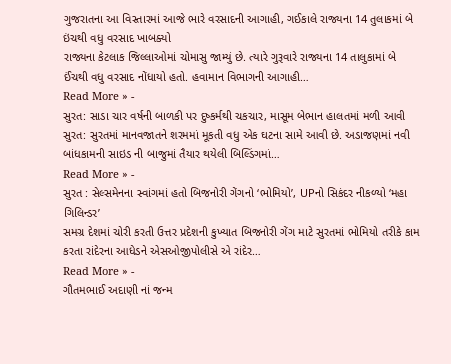ગુજરાતના આ વિસ્તારમાં આજે ભારે વરસાદની આગાહી, ગઈકાલે રાજ્યના 14 તુલાકમાં બે ઇંચથી વધુ વરસાદ ખાબક્યો
રાજ્યના કેટલાક જિલ્લાઓમાં ચોમાસુ જામ્યું છે. ત્યારે ગુરૂવારે રાજ્યના 14 તાલુકામાં બે ઈંચથી વધુ વરસાદ નોંધાયો હતો. હવામાન વિભાગની આગાહી…
Read More » -
સુરત: સાડા ચાર વર્ષની બાળકી પર દુષ્કર્મથી ચકચાર, માસૂમ બેભાન હાલતમાં મળી આવી
સુરત: સુરતમાં માનવજાતને શરમમાં મૂકતી વધુ એક ઘટના સામે આવી છે. અડાજણમાં નવી બાંધકામની સાઇડ ની બાજુમાં તૈયાર થયેલી બિલ્ડિંગમાં…
Read More » -
સુરત : સેલ્સમેનના સ્વાંગમાં હતો બિજનોરી ગેંગનો ‘ભોમિયો’, UPનો સિકંદર નીકળ્યો ‘મહા ગિલિન્ડર’
સમગ્ર દેશમાં ચોરી કરતી ઉત્તર પ્રદેશની કુખ્યાત બિજનોરી ગેંગ માટે સુરતમાં ભોમિયો તરીકે કામ કરતા રાંદેરના આધેડને એસઓજીપોલીસે એ રાંદેર…
Read More » -
ગૌતમભાઈ અદાણી નાં જન્મ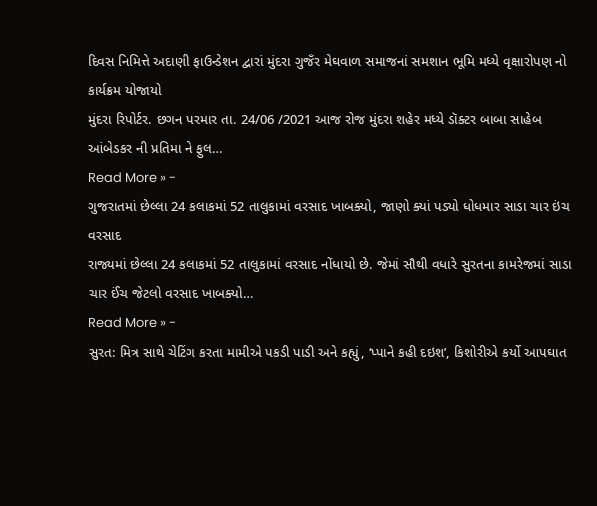દિવસ નિમિત્તે અદાણી ફાઉન્ડેશન દ્વારાં મુંદરા ગુજઁર મેઘવાળ સમાજનાં સમશાન ભૂમિ મધ્યે વૃક્ષારોપણ નો કાર્યક્રમ યોજાયો
મુંદરા રિપોર્ટર. છગન પરમાર તા. 24/06 /2021 આજ રોજ મુંદરા શહેર મધ્યે ડૉક્ટર બાબા સાહેબ આંબેડકર ની પ્રતિમા ને ફુલ…
Read More » -
ગુજરાતમાં છેલ્લા 24 કલાકમાં 52 તાલુકામાં વરસાદ ખાબક્યો, જાણો ક્યાં પડ્યો ધોધમાર સાડા ચાર ઇંચ વરસાદ
રાજ્યમાં છેલ્લા 24 કલાકમાં 52 તાલુકામાં વરસાદ નોંધાયો છે. જેમાં સૌથી વધારે સુરતના કામરેજમાં સાડા ચાર ઈંચ જેટલો વરસાદ ખાબક્યો…
Read More » -
સુરત: મિત્ર સાથે ચેટિંગ કરતા મામીએ પકડી પાડી અને કહ્યું, ‘પ્પાને કહી દઇશ’, કિશોરીએ કર્યો આપઘાત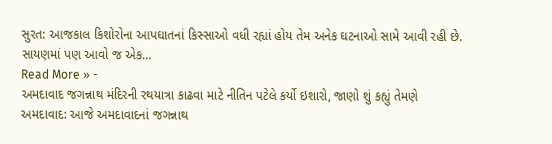સુરત: આજકાલ કિશોરોના આપઘાતનાં કિસ્સાઓ વધી રહ્યાં હોય તેમ અનેક ઘટનાઓ સામે આવી રહી છે. સાયણમાં પણ આવો જ એક…
Read More » -
અમદાવાદ જગન્નાથ મંદિરની રથયાત્રા કાઢવા માટે નીતિન પટેલે કર્યો ઇશારો, જાણો શું કહ્યું તેમણે
અમદાવાદ: આજે અમદાવાદનાં જગન્નાથ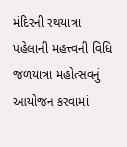મંદિરની રથયાત્રા પહેલાની મહત્ત્વની વિધિ જળયાત્રા મહોત્સવનું આયોજન કરવામાં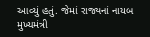આવ્યું હતું. જેમાં રાજ્યનાં નાયબ મુખ્યમંત્રી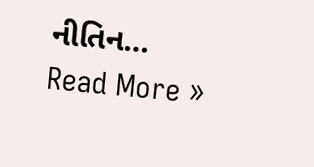નીતિન…
Read More »